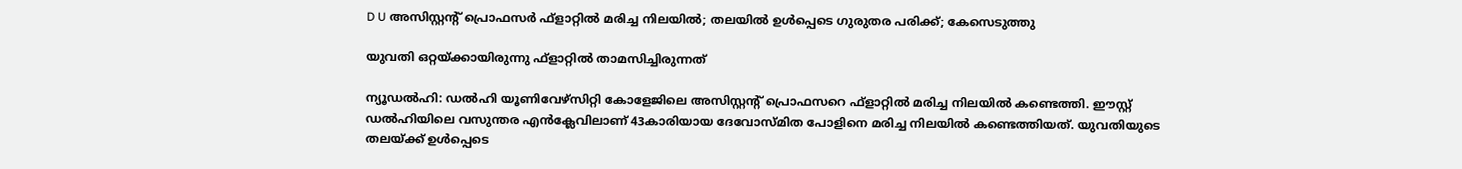D U അസിസ്റ്റന്റ് പ്രൊഫസര്‍ ഫ്‌ളാറ്റില്‍ മരിച്ച നിലയില്‍; തലയില്‍ ഉള്‍പ്പെടെ ഗുരുതര പരിക്ക്; കേസെടുത്തു

യുവതി ഒറ്റയ്ക്കായിരുന്നു ഫ്‌ളാറ്റില്‍ താമസിച്ചിരുന്നത്

ന്യൂഡല്‍ഹി: ഡല്‍ഹി യൂണിവേഴ്‌സിറ്റി കോളേജിലെ അസിസ്റ്റന്റ് പ്രൊഫസറെ ഫ്‌ളാറ്റില്‍ മരിച്ച നിലയില്‍ കണ്ടെത്തി. ഈസ്റ്റ് ഡല്‍ഹിയിലെ വസുന്തര എന്‍ക്ലേവിലാണ് 43കാരിയായ ദേവോസ്മിത പോളിനെ മരിച്ച നിലയില്‍ കണ്ടെത്തിയത്. യുവതിയുടെ തലയ്ക്ക് ഉള്‍പ്പെടെ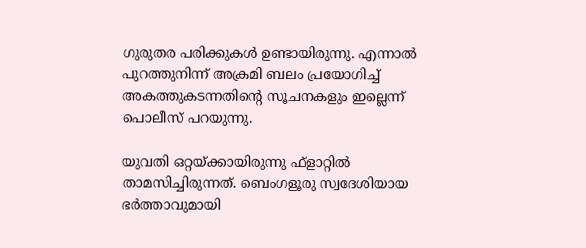ഗുരുതര പരിക്കുകള്‍ ഉണ്ടായിരുന്നു. എന്നാല്‍ പുറത്തുനിന്ന് അക്രമി ബലം പ്രയോഗിച്ച് അകത്തുകടന്നതിന്റെ സൂചനകളും ഇല്ലെന്ന് പൊലീസ് പറയുന്നു.

യുവതി ഒറ്റയ്ക്കായിരുന്നു ഫ്‌ളാറ്റില്‍ താമസിച്ചിരുന്നത്. ബെംഗളൂരു സ്വദേശിയായ ഭര്‍ത്താവുമായി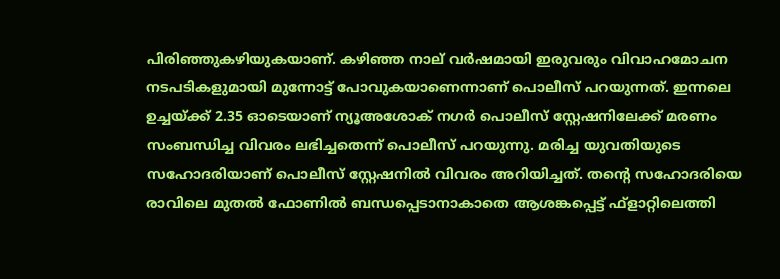പിരിഞ്ഞുകഴിയുകയാണ്. കഴിഞ്ഞ നാല് വര്‍ഷമായി ഇരുവരും വിവാഹമോചന നടപടികളുമായി മുന്നോട്ട് പോവുകയാണെന്നാണ് പൊലീസ് പറയുന്നത്. ഇന്നലെ ഉച്ചയ്ക്ക് 2.35 ഓടെയാണ് ന്യൂഅശോക് നഗര്‍ പൊലീസ് സ്റ്റേഷനിലേക്ക് മരണം സംബന്ധിച്ച വിവരം ലഭിച്ചതെന്ന് പൊലീസ് പറയുന്നു. മരിച്ച യുവതിയുടെ സഹോദരിയാണ് പൊലീസ് സ്റ്റേഷനില്‍ വിവരം അറിയിച്ചത്. തന്റെ സഹോദരിയെ രാവിലെ മുതല്‍ ഫോണില്‍ ബന്ധപ്പെടാനാകാതെ ആശങ്കപ്പെട്ട് ഫ്‌ളാറ്റിലെത്തി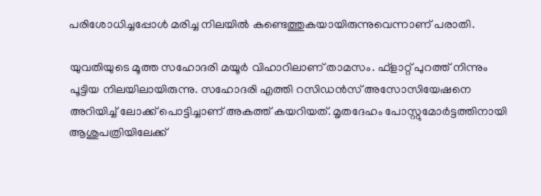പരിശോധിച്ചപ്പോള്‍ മരിച്ച നിലയില്‍ കണ്ടെത്തുകയായിരുന്നുവെന്നാണ് പരാതി.

യുവതിയുടെ മൂത്ത സഹോദരി മയൂര്‍ വിഹാറിലാണ് താമസം. ഫ്‌ളാറ്റ് പുറത്ത് നിന്നും പൂട്ടിയ നിലയിലായിരുന്നു. സഹോദരി എത്തി റസിഡന്‍സ് അസോസിയേഷനെ അറിയിച്ച് ലോക്ക് പൊട്ടിച്ചാണ് അകത്ത് കയറിയത്. മൃതദേഹം പോസ്റ്റുമോര്‍ട്ടത്തിനായി ആശുപത്രിയിലേക്ക്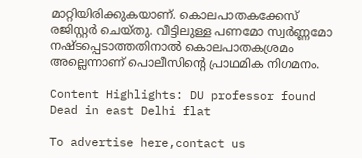മാറ്റിയിരിക്കുകയാണ്. കൊലപാതകക്കേസ് രജിസ്റ്റര്‍ ചെയ്തു. വീട്ടിലുള്ള പണമോ സ്വര്‍ണ്ണമോ നഷ്ടപ്പെടാത്തതിനാല്‍ കൊലപാതകശ്രമം അല്ലെന്നാണ് പൊലീസിന്റെ പ്രാഥമിക നിഗമനം.

Content Highlights: DU professor found Dead in east Delhi flat

To advertise here,contact us